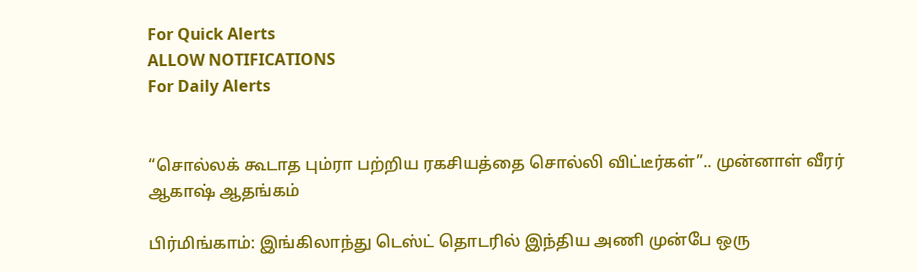For Quick Alerts
ALLOW NOTIFICATIONS
For Daily Alerts


“சொல்லக் கூடாத பும்ரா பற்றிய ரகசியத்தை சொல்லி விட்டீர்கள்”.. முன்னாள் வீரர் ஆகாஷ் ஆதங்கம்

பிர்மிங்காம்: இங்கிலாந்து டெஸ்ட் தொடரில் இந்திய அணி முன்பே ஒரு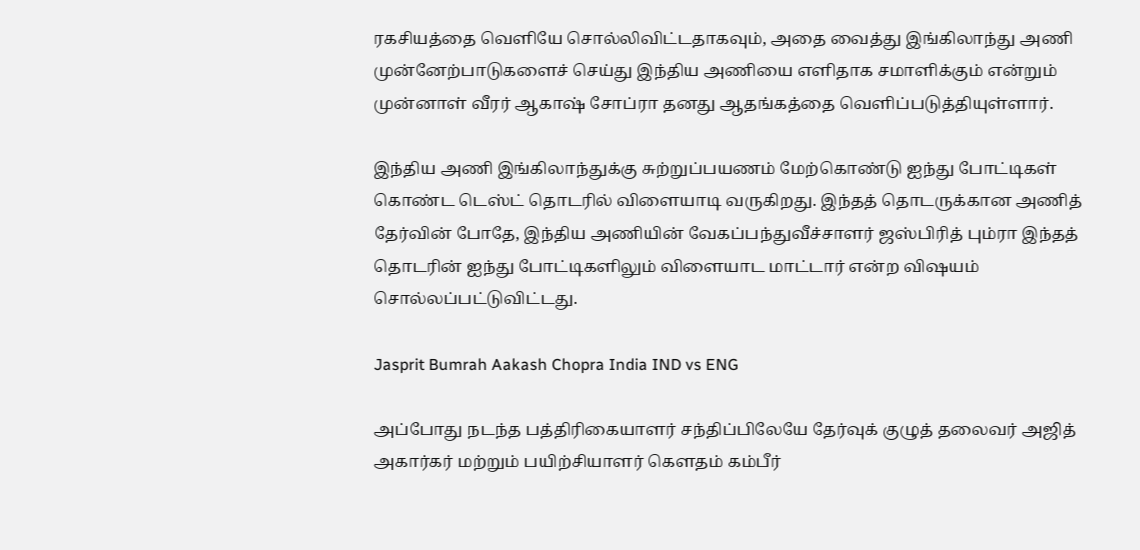ரகசியத்தை வெளியே சொல்லிவிட்டதாகவும், அதை வைத்து இங்கிலாந்து அணி முன்னேற்பாடுகளைச் செய்து இந்திய அணியை எளிதாக சமாளிக்கும் என்றும் முன்னாள் வீரர் ஆகாஷ் சோப்ரா தனது ஆதங்கத்தை வெளிப்படுத்தியுள்ளார்.

இந்திய அணி இங்கிலாந்துக்கு சுற்றுப்பயணம் மேற்கொண்டு ஐந்து போட்டிகள் கொண்ட டெஸ்ட் தொடரில் விளையாடி வருகிறது. இந்தத் தொடருக்கான அணித் தேர்வின் போதே, இந்திய அணியின் வேகப்பந்துவீச்சாளர் ஜஸ்பிரித் பும்ரா இந்தத் தொடரின் ஐந்து போட்டிகளிலும் விளையாட மாட்டார் என்ற விஷயம் சொல்லப்பட்டுவிட்டது.

Jasprit Bumrah Aakash Chopra India IND vs ENG

அப்போது நடந்த பத்திரிகையாளர் சந்திப்பிலேயே தேர்வுக் குழுத் தலைவர் அஜித் அகார்கர் மற்றும் பயிற்சியாளர் கௌதம் கம்பீர்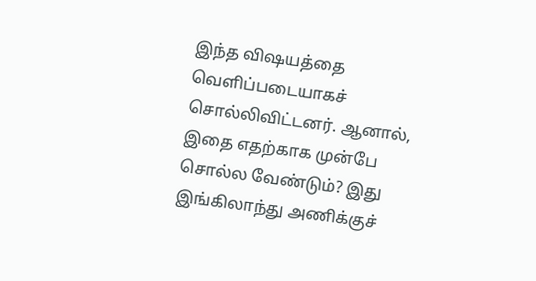இந்த விஷயத்தை வெளிப்படையாகச் சொல்லிவிட்டனர். ஆனால், இதை எதற்காக முன்பே சொல்ல வேண்டும்? இது இங்கிலாந்து அணிக்குச்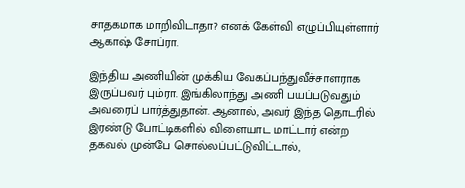சாதகமாக மாறிவிடாதா? எனக் கேள்வி எழுப்பியுள்ளார் ஆகாஷ் சோப்ரா.

இந்திய அணியின் முக்கிய வேகப்பந்துவீச்சாளராக இருப்பவர் பும்ரா. இங்கிலாந்து அணி பயப்படுவதும் அவரைப் பார்த்துதான். ஆனால், அவர் இந்த தொடரில் இரண்டு போட்டிகளில் விளையாட மாட்டார் என்ற தகவல் முன்பே சொல்லப்பட்டுவிட்டால்,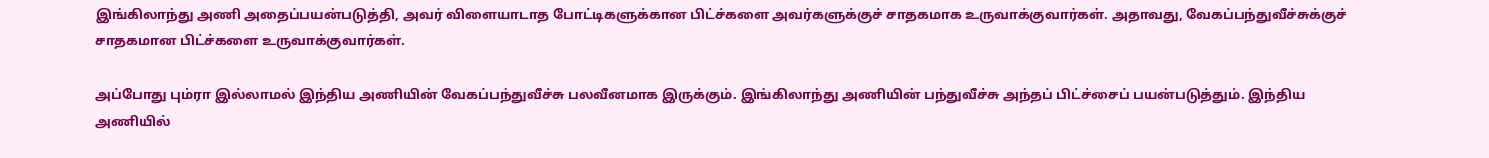இங்கிலாந்து அணி அதைப்பயன்படுத்தி, அவர் விளையாடாத போட்டிகளுக்கான பிட்ச்களை அவர்களுக்குச் சாதகமாக உருவாக்குவார்கள். அதாவது, வேகப்பந்துவீச்சுக்குச் சாதகமான பிட்ச்களை உருவாக்குவார்கள்.

அப்போது பும்ரா இல்லாமல் இந்திய அணியின் வேகப்பந்துவீச்சு பலவீனமாக இருக்கும். இங்கிலாந்து அணியின் பந்துவீச்சு அந்தப் பிட்ச்சைப் பயன்படுத்தும். இந்திய அணியில்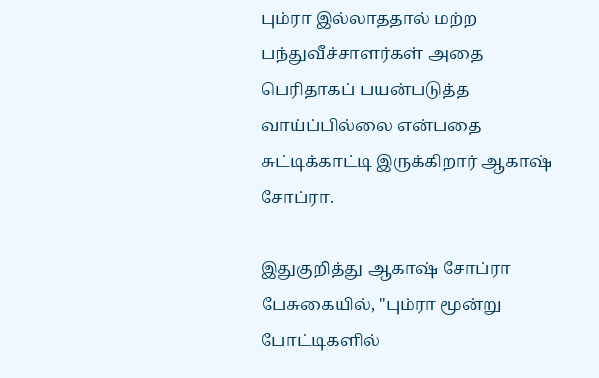பும்ரா இல்லாததால் மற்ற பந்துவீச்சாளர்கள் அதை பெரிதாகப் பயன்படுத்த வாய்ப்பில்லை என்பதை சுட்டிக்காட்டி இருக்கிறார் ஆகாஷ் சோப்ரா.

இதுகுறித்து ஆகாஷ் சோப்ரா பேசுகையில், "பும்ரா மூன்று போட்டிகளில்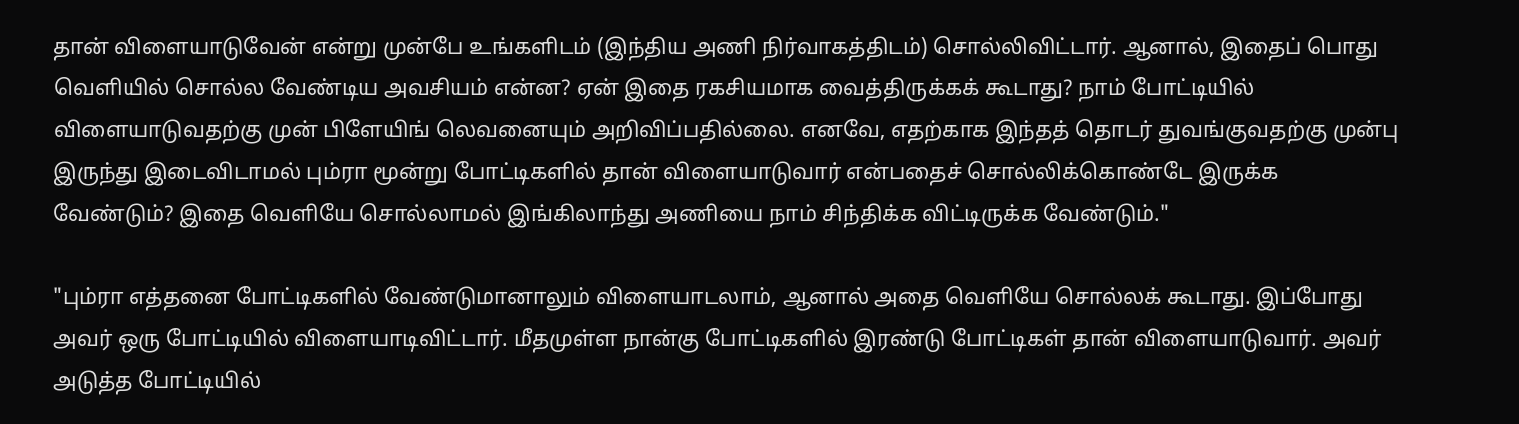தான் விளையாடுவேன் என்று முன்பே உங்களிடம் (இந்திய அணி நிர்வாகத்திடம்) சொல்லிவிட்டார். ஆனால், இதைப் பொது வெளியில் சொல்ல வேண்டிய அவசியம் என்ன? ஏன் இதை ரகசியமாக வைத்திருக்கக் கூடாது? நாம் போட்டியில் விளையாடுவதற்கு முன் பிளேயிங் லெவனையும் அறிவிப்பதில்லை. எனவே, எதற்காக இந்தத் தொடர் துவங்குவதற்கு முன்பு இருந்து இடைவிடாமல் பும்ரா மூன்று போட்டிகளில் தான் விளையாடுவார் என்பதைச் சொல்லிக்கொண்டே இருக்க வேண்டும்? இதை வெளியே சொல்லாமல் இங்கிலாந்து அணியை நாம் சிந்திக்க விட்டிருக்க வேண்டும்."

"பும்ரா எத்தனை போட்டிகளில் வேண்டுமானாலும் விளையாடலாம், ஆனால் அதை வெளியே சொல்லக் கூடாது. இப்போது அவர் ஒரு போட்டியில் விளையாடிவிட்டார். மீதமுள்ள நான்கு போட்டிகளில் இரண்டு போட்டிகள் தான் விளையாடுவார். அவர் அடுத்த போட்டியில்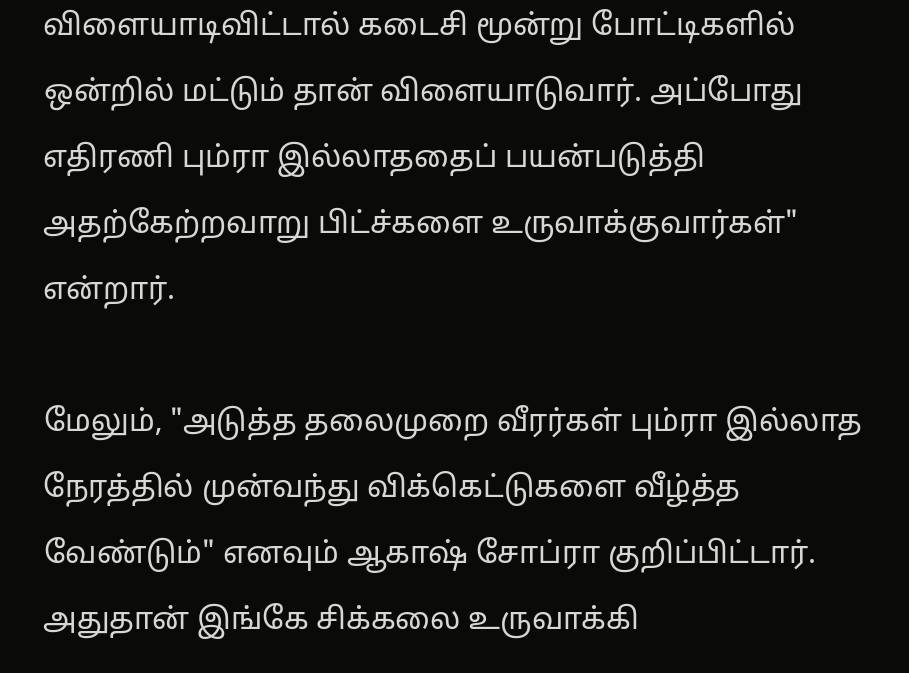விளையாடிவிட்டால் கடைசி மூன்று போட்டிகளில் ஒன்றில் மட்டும் தான் விளையாடுவார். அப்போது எதிரணி பும்ரா இல்லாததைப் பயன்படுத்தி அதற்கேற்றவாறு பிட்ச்களை உருவாக்குவார்கள்" என்றார்.

மேலும், "அடுத்த தலைமுறை வீரர்கள் பும்ரா இல்லாத நேரத்தில் முன்வந்து விக்கெட்டுகளை வீழ்த்த வேண்டும்" எனவும் ஆகாஷ் சோப்ரா குறிப்பிட்டார். அதுதான் இங்கே சிக்கலை உருவாக்கி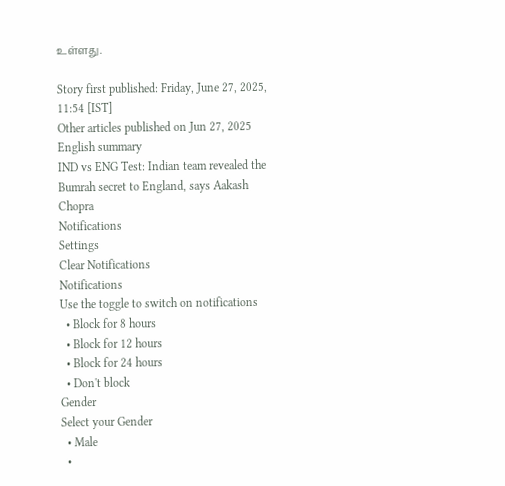உள்ளது.

Story first published: Friday, June 27, 2025, 11:54 [IST]
Other articles published on Jun 27, 2025
English summary
IND vs ENG Test: Indian team revealed the Bumrah secret to England, says Aakash Chopra
Notifications
Settings
Clear Notifications
Notifications
Use the toggle to switch on notifications
  • Block for 8 hours
  • Block for 12 hours
  • Block for 24 hours
  • Don't block
Gender
Select your Gender
  • Male
  •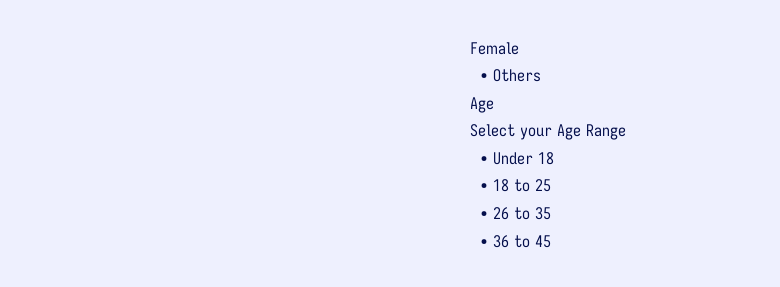Female
  • Others
Age
Select your Age Range
  • Under 18
  • 18 to 25
  • 26 to 35
  • 36 to 45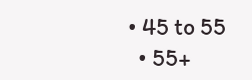• 45 to 55
  • 55+